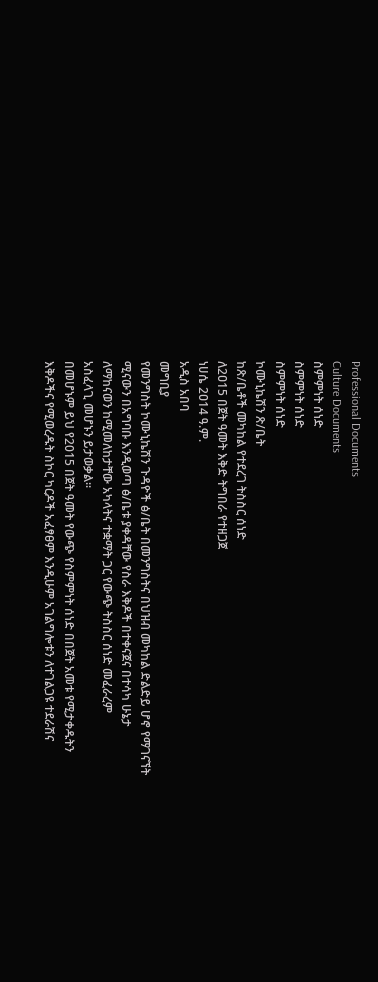Professional Documents
Culture Documents
ስምምነት ሰነድ
ስምምነት ሰነድ
ስምምነት ሰነድ
ኮሙኒኬሽን ጽ/ቤት
ከጽ/ቤቶች መካከል የተደረገ ትስስር ሰነድ
ለ2ዐ15 በጀት ዓመት እቅድ ትግበራ የተዘጋጀ
ነሀሴ 2ዐ14 ዓ.ም.
አዲስ አበባ
መግቢያ
የመንግስት ኮሙኒኬሽን ጉዳዮች ፅ/ቤት በመንግስትና በህዝብ መካከል ድልድይ ሆኖ የማገናኘት
ሚናውን በአግባቡ እንዲወጣ ፅ/ቤቱ ያቀዳቸው የስራ እቅዶች በተቀናጀና በተሳካ ሁኔታ
ለማከናወን ከሚመለከታቸው አካላትና ተቋማት ጋር የውጭ ትስስር ሰነድ መፈራረም
አስፈላጊ መሆኑን ይታወቃል፡፡
በመሆኑም ይህ የ2015 በጀት ዓመት የውጭ የስምምነት ሰነድ በበጀት አመቱ የሚታቀዱትን
እቅዶችና የሚወረዱት ስኮር ካርዶች አፈፃፀም እንዲሁም አገልግሎቱን ለተገልጋዩ ተደራሽና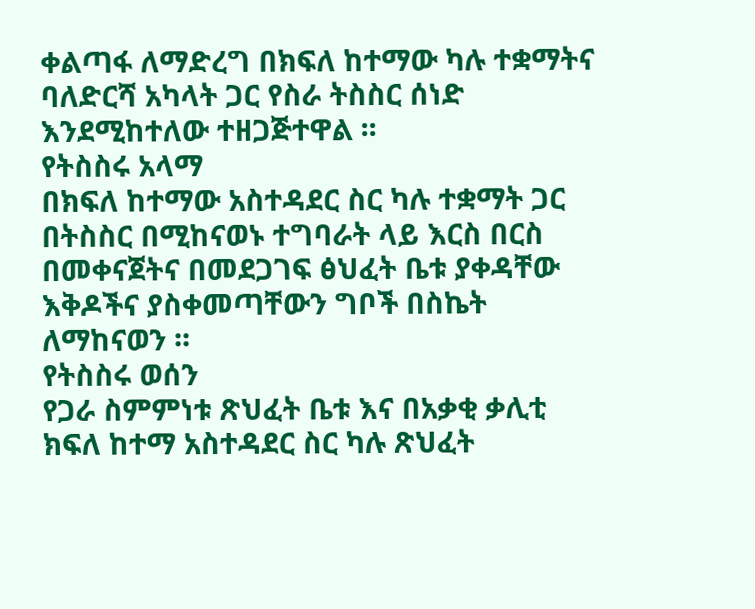ቀልጣፋ ለማድረግ በክፍለ ከተማው ካሉ ተቋማትና ባለድርሻ አካላት ጋር የስራ ትስስር ሰነድ
እንደሚከተለው ተዘጋጅተዋል ፡፡
የትስስሩ አላማ
በክፍለ ከተማው አስተዳደር ስር ካሉ ተቋማት ጋር በትስስር በሚከናወኑ ተግባራት ላይ እርስ በርስ
በመቀናጀትና በመደጋገፍ ፅህፈት ቤቱ ያቀዳቸው እቅዶችና ያስቀመጣቸውን ግቦች በስኬት
ለማከናወን ፡፡
የትስስሩ ወሰን
የጋራ ስምምነቱ ጽህፈት ቤቱ እና በአቃቂ ቃሊቲ ክፍለ ከተማ አስተዳደር ስር ካሉ ጽህፈት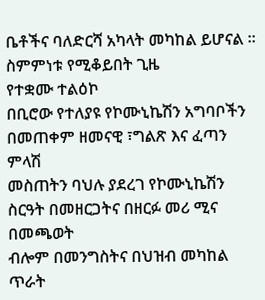ቤቶችና ባለድርሻ አካላት መካከል ይሆናል ፡፡
ስምምነቱ የሚቆይበት ጊዜ
የተቋሙ ተልዕኮ
በቢሮው የተለያዩ የኮሙኒኬሽን አግባቦችን በመጠቀም ዘመናዊ ፣ግልጽ እና ፈጣን ምላሽ
መስጠትን ባህሉ ያደረገ የኮሙኒኬሽን ስርዓት በመዘርጋትና በዘርፉ መሪ ሚና በመጫወት
ብሎም በመንግስትና በህዝብ መካከል ጥራት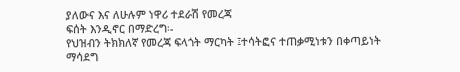ያለውና እና ለሁሉም ነዋሪ ተደራሽ የመረጃ
ፍሰት እንዲኖር በማድረግ፡-
የህዝብን ትክክለኛ የመረጃ ፍላጎት ማርካት ፤ተሳትፎና ተጠቃሚነቱን በቀጣይነት ማሳደግ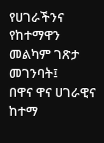የሀገራችንና የከተማዋን መልካም ገጽታ መገንባት፤
በዋና ዋና ሀገራዊና ከተማ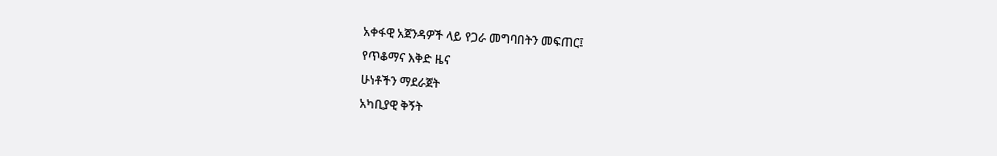አቀፋዊ አጀንዳዎች ላይ የጋራ መግባበትን መፍጠር፤
የጥቆማና እቅድ ዜና
ሁነቶችን ማደራጀት
አካቢያዊ ቅኝት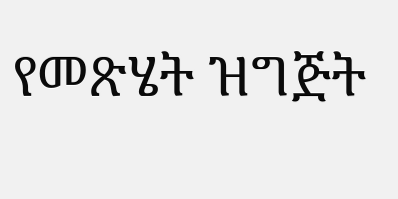የመጽሄት ዝግጅት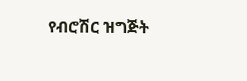የብሮሽር ዝግጅት